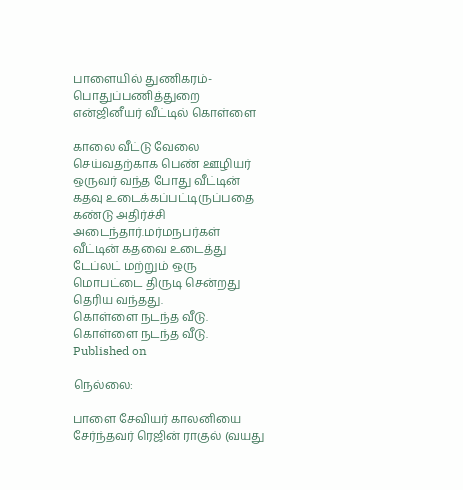பாளையில் துணிகரம்- பொதுப்பணித்துறை என்ஜினீயர் வீட்டில் கொள்ளை

காலை வீட்டு வேலை செய்வதற்காக பெண் ஊழியர் ஒருவர் வந்த போது வீட்டின் கதவு உடைக்கப்பட்டிருப்பதை கண்டு அதிர்ச்சி அடைந்தார்.மர்மநபர்கள் வீட்டின் கதவை உடைத்து டேப்லட் மற்றும் ஒரு மொபட்டை திருடி சென்றது தெரிய வந்தது.
கொள்ளை நடந்த வீடு.
கொள்ளை நடந்த வீடு.
Published on

நெல்லை:

பாளை சேவியர் காலனியை சேர்ந்தவர் ரெஜின் ராகுல் (வயது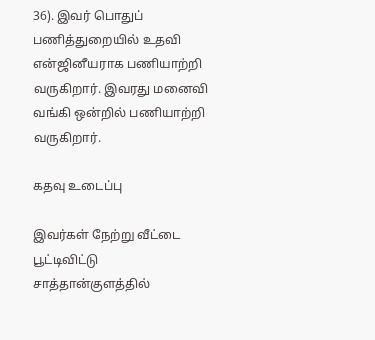36). இவர் பொதுப் பணித்துறையில் உதவி என்ஜினீயராக பணியாற்றி வருகிறார். இவரது மனைவி வங்கி ஒன்றில் பணியாற்றி வருகிறார்.

கதவு உடைப்பு

இவர்கள் நேற்று வீட்டை பூட்டிவிட்டு சாத்தான்குளத்தில்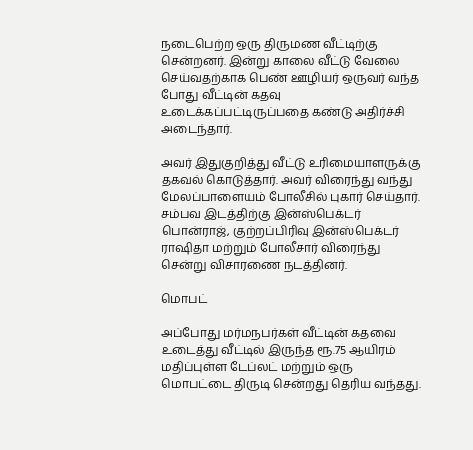நடைபெற்ற ஒரு திருமண வீட்டிற்கு சென்றனர். இன்று காலை வீட்டு வேலை செய்வதற்காக பெண் ஊழியர் ஒருவர் வந்த போது வீட்டின் கதவு உடைக்கப்பட்டிருப்பதை கண்டு அதிர்ச்சி அடைந்தார்.

அவர் இதுகுறித்து வீட்டு உரிமையாளருக்கு தகவல் கொடுத்தார். அவர் விரைந்து வந்து மேலப்பாளையம் போலீசில் புகார் செய்தார். சம்பவ இடத்திற்கு இன்ஸ்பெக்டர் பொன்ராஜ், குற்றப்பிரிவு இன்ஸ்பெக்டர் ராஷிதா மற்றும் போலீசார் விரைந்து சென்று விசாரணை நடத்தினர்.

மொபட்

அப்போது மர்மநபர்கள் வீட்டின் கதவை உடைத்து வீட்டில் இருந்த ரூ.75 ஆயிரம் மதிப்புள்ள டேப்லட் மற்றும் ஒரு மொபட்டை திருடி சென்றது தெரிய வந்தது.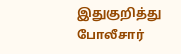இதுகுறித்து போலீசார்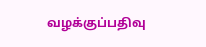வழக்குப்பதிவு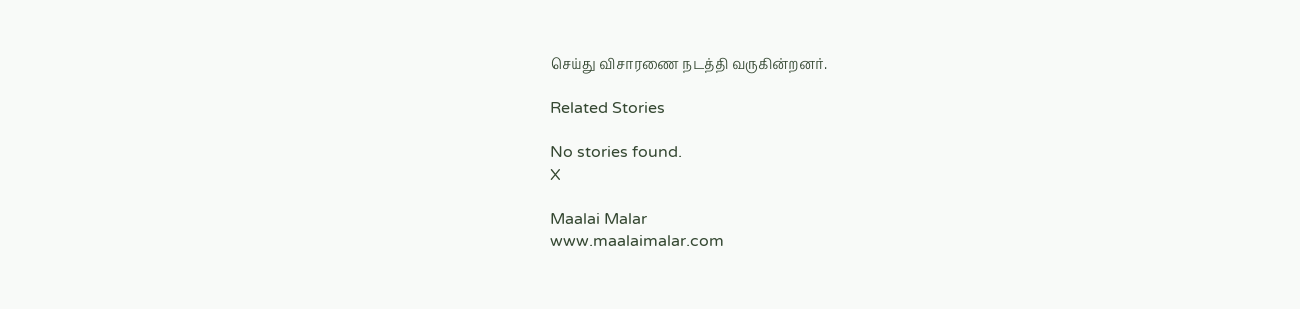செய்து விசாரணை நடத்தி வருகின்றனர்.

Related Stories

No stories found.
X

Maalai Malar
www.maalaimalar.com